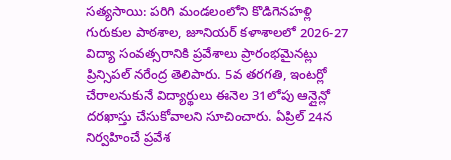సత్యసాయి: పరిగి మండలంలోని కొడిగెనహళ్లి గురుకుల పాఠశాల, జూనియర్ కళాశాలలో 2026-27 విద్యా సంవత్సరానికి ప్రవేశాలు ప్రారంభమైనట్లు ప్రిన్సిపల్ నరేంద్ర తెలిపారు. 5వ తరగతి, ఇంటర్లో చేరాలనుకునే విద్యార్థులు ఈనెల 31లోపు ఆన్లైన్లో దరఖాస్తు చేసుకోవాలని సూచించారు. ఏప్రిల్ 24న నిర్వహించే ప్రవేశ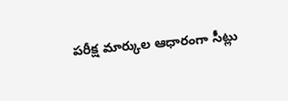పరీక్ష మార్కుల ఆధారంగా సీట్లు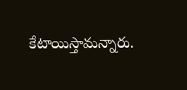కేటాయిస్తామన్నారు.